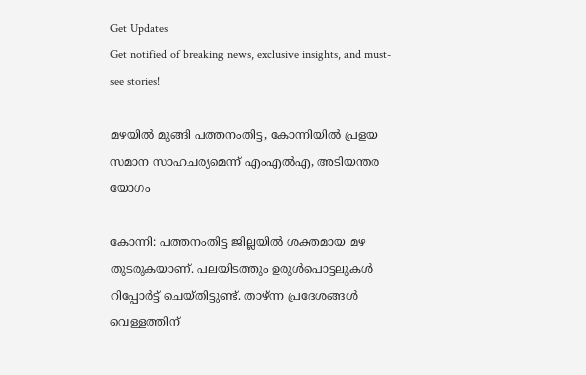Get Updates
Get notified of breaking news, exclusive insights, and must-see stories!

മഴയിൽ മുങ്ങി പത്തനംതിട്ട, കോന്നിയിൽ പ്രളയ സമാന സാഹചര്യമെന്ന് എംഎൽഎ, അടിയന്തര യോഗം

കോന്നി: പത്തനംതിട്ട ജില്ലയില്‍ ശക്തമായ മഴ തുടരുകയാണ്. പലയിടത്തും ഉരുള്‍പൊട്ടലുകള്‍ റിപ്പോര്‍ട്ട് ചെയ്തിട്ടുണ്ട്. താഴ്ന്ന പ്രദേശങ്ങള്‍ വെള്ളത്തിന്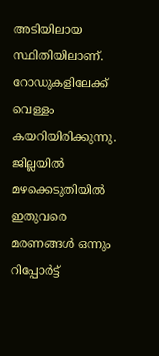അടിയിലായ സ്ഥിതിയിലാണ്. റോഡുകളിലേക്ക് വെള്ളം കയറിയിരിക്കുന്നു. ജില്ലയില്‍ മഴക്കെടുതിയില്‍ ഇതുവരെ മരണങ്ങള്‍ ഒന്നും റിപ്പോര്‍ട്ട്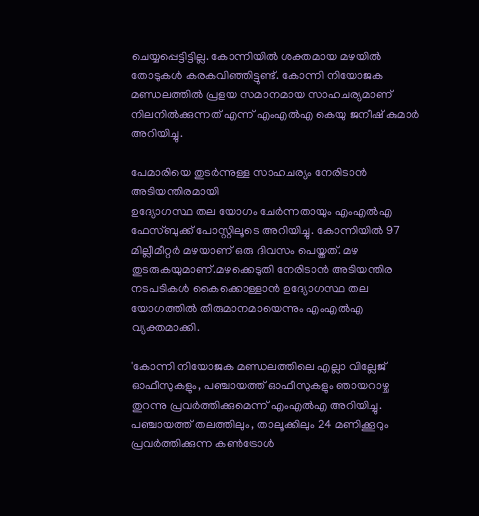ചെയ്യപ്പെട്ടിട്ടില്ല. കോന്നിയില്‍ ശക്തമായ മഴയില്‍ തോടുകള്‍ കരകവിഞ്ഞിട്ടുണ്ട്. കോന്നി നിയോജക മണ്ഡലത്തില്‍ പ്രളയ സമാനമായ സാഹചര്യമാണ് നിലനില്‍ക്കുന്നത് എന്ന് എംഎല്‍എ കെയു ജനീഷ് കുമാര്‍ അറിയിച്ചു.

പേമാരിയെ തുടർന്നുള്ള സാഹചര്യം നേരിടാൻ അടിയന്തിരമായി
ഉദ്യോഗസ്ഥ തല യോഗം ചേർന്നതായും എംഎൽഎ ഫേസ്ബുക്ക് പോസ്റ്റിലൂടെ അറിയിച്ചു. കോന്നിയിൽ 97 മില്ലീമീറ്റർ മഴയാണ് ഒരു ദിവസം പെയ്തത്. മഴ തുടരുകയുമാണ്.മഴക്കെടുതി നേരിടാൻ അടിയന്തിര നടപടികൾ കൈക്കൊള്ളാൻ ഉദ്യോഗസ്ഥ തല യോഗത്തിൽ തീരുമാനമായെന്നും എംഎൽഎ വ്യക്തമാക്കി.

'കോന്നി നിയോജക മണ്ഡലത്തിലെ എല്ലാ വില്ലേജ് ഓഫീസുകളും, പഞ്ചായത്ത് ഓഫീസുകളും ഞായറാഴ്ച തുറന്നു പ്രവർത്തിക്കുമെന്ന് എംഎൽഎ അറിയിച്ചു. പഞ്ചായത്ത് തലത്തിലും, താലൂക്കിലും 24 മണിക്കൂറും പ്രവർത്തിക്കുന്ന കൺട്രോൾ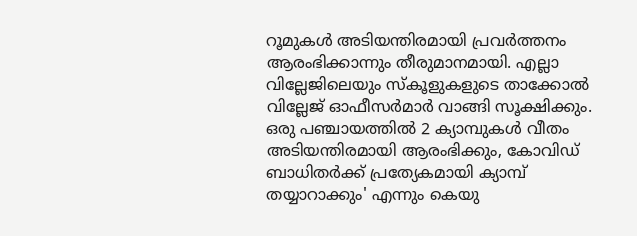റൂമുകൾ അടിയന്തിരമായി പ്രവർത്തനം ആരംഭിക്കാന്നും തീരുമാനമായി. എല്ലാ വില്ലേജിലെയും സ്കൂളുകളുടെ താക്കോൽ വില്ലേജ് ഓഫീസർമാർ വാങ്ങി സൂക്ഷിക്കും. ഒരു പഞ്ചായത്തിൽ 2 ക്യാമ്പുകൾ വീതം അടിയന്തിരമായി ആരംഭിക്കും, കോവിഡ് ബാധിതർക്ക് പ്രത്യേകമായി ക്യാമ്പ് തയ്യാറാക്കും' എന്നും കെയു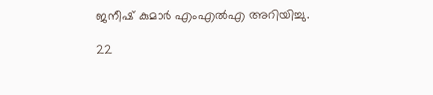ജനീഷ് കുമാർ എംഎൽഎ അറിയിച്ചു.

22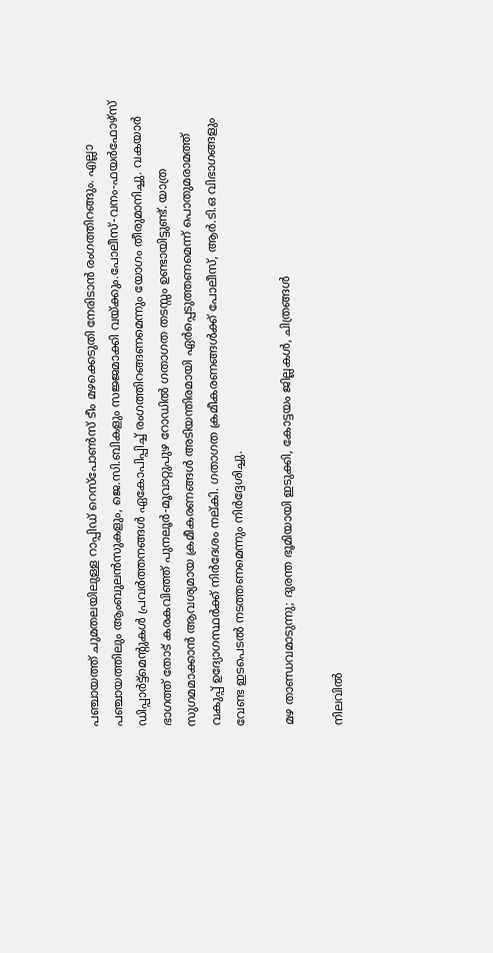പഞ്ചായത്ത് ചുമതലയിലുള്ള റാപ്പിഡ് റെസ്‌പോൺസ് ടീം മഴക്കെടുതി നേരിടാൻ രംഗത്തിറങ്ങും. എല്ലാ പഞ്ചായത്തിലും ആംബുലൻസുകളും, ജെ.സി.ബികളും സജ്ജമാക്കി വയ്ക്കും.പോലീസ്-വനം-ഫയർഫോഴ്സ് ഡിപ്പാർട്ട്മെൻ്റുകൾ പ്രവർത്തനങ്ങൾ ഏകോപിപ്പിച്ച് രംഗത്തിറങ്ങണമെന്നും യോഗം തീരുമാനിച്ചു. വകയാർ ഭാഗത്ത് തോട് കരകവിഞ്ഞ് പുനലൂർ-മൂവാറ്റുപുഴ റോഡിൽ ഗതാഗത തടസ്സം ഉണ്ടായിട്ടുണ്ട്. യാത്ര സുഗമമാക്കാൻ ആവശ്യമായ ക്രമീകരണങ്ങൾ അടിയന്തിരമായി ഏർപ്പെടുത്തണമെന്ന് പൊതുമരാമത്ത് വകുപ്പ് ഉദ്യോഗസ്ഥർക്ക് നിർദേശം നല്കി. ഗതാഗത ക്രമീകരണങ്ങൾക്ക് പോലീസ്, ആർ.ടി.ഒ വിഭാഗങ്ങളും വേണ്ട ഇടപെടൽ നടത്തണമെന്നും നിർദ്ദേശിച്ചു.

മഴ താണ്ഡവമാടുന്നു; ദുരന്ത ഭൂമിയായി ഇടുക്കി, കോട്ടയം ജില്ലകള്‍, ചിത്രങ്ങള്‍

നിലവിൽ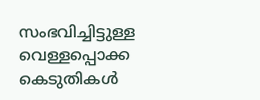സംഭവിച്ചിട്ടുള്ള വെള്ളപ്പൊക്ക കെടുതികൾ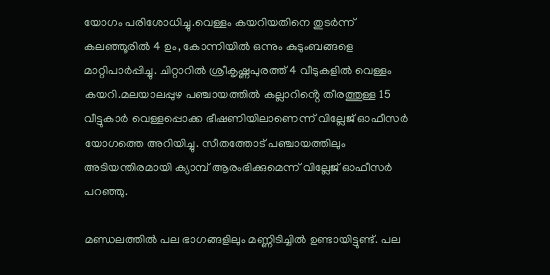യോഗം പരിശോധിച്ചു.വെള്ളം കയറിയതിനെ തുടർന്ന് കലഞ്ഞൂരിൽ 4 ഉം, കോന്നിയിൽ ഒന്നും കുടുംബങ്ങളെ മാറ്റിപാർപ്പിച്ചു. ചിറ്റാറിൽ ശ്രീകൃഷ്ണപുരത്ത് 4 വീടുകളിൽ വെള്ളം കയറി.മലയാലപ്പുഴ പഞ്ചായത്തിൽ കല്ലാറിൻ്റെ തീരത്തുള്ള 15 വീട്ടുകാർ വെള്ളപ്പൊക്ക ഭീഷണിയിലാണെന്ന് വില്ലേജ് ഓഫീസർ യോഗത്തെ അറിയിച്ചു. സീതത്തോട് പഞ്ചായത്തിലും അടിയന്തിരമായി ക്യാമ്പ് ആരംഭിക്കുമെന്ന് വില്ലേജ് ഓഫീസർ പറഞ്ഞു.

മണ്ഡലത്തിൽ പല ഭാഗങ്ങളിലും മണ്ണിടിച്ചിൽ ഉണ്ടായിട്ടുണ്ട്. പല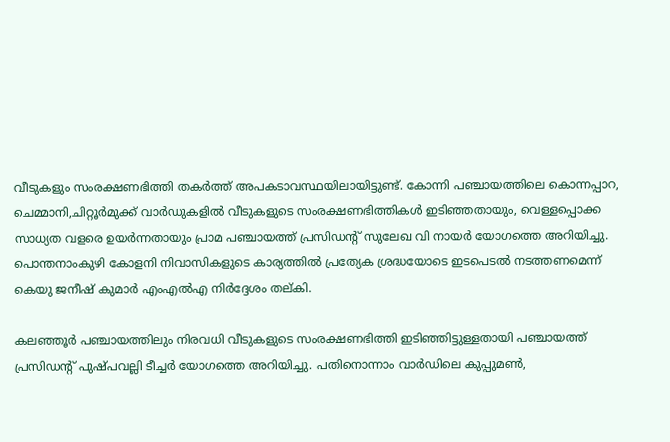വീടുകളും സംരക്ഷണഭിത്തി തകർത്ത് അപകടാവസ്ഥയിലായിട്ടുണ്ട്. കോന്നി പഞ്ചായത്തിലെ കൊന്നപ്പാറ, ചെമ്മാനി,ചിറ്റൂർമുക്ക് വാർഡുകളിൽ വീടുകളുടെ സംരക്ഷണഭിത്തികൾ ഇടിഞ്ഞതായും, വെള്ളപ്പൊക്ക സാധ്യത വളരെ ഉയർന്നതായും പ്രാമ പഞ്ചായത്ത് പ്രസിഡൻ്റ് സുലേഖ വി നായർ യോഗത്തെ അറിയിച്ചു. പൊന്തനാംകുഴി കോളനി നിവാസികളുടെ കാര്യത്തിൽ പ്രത്യേക ശ്രദ്ധയോടെ ഇടപെടൽ നടത്തണമെന്ന് കെയു ജനീഷ് കുമാർ എംഎൽഎ നിർദ്ദേശം തല്കി.

കലഞ്ഞൂർ പഞ്ചായത്തിലും നിരവധി വീടുകളുടെ സംരക്ഷണഭിത്തി ഇടിഞ്ഞിട്ടുള്ളതായി പഞ്ചായത്ത് പ്രസിഡൻ്റ് പുഷ്പവല്ലി ടീച്ചർ യോഗത്തെ അറിയിച്ചു. പതിനൊന്നാം വാർഡിലെ കുപ്പുമൺ,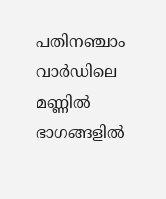പതിനഞ്ചാം വാർഡിലെ മണ്ണിൽ ഭാഗങ്ങളിൽ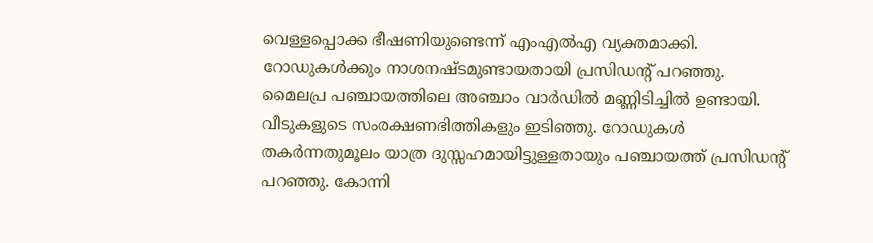വെള്ളപ്പൊക്ക ഭീഷണിയുണ്ടെന്ന് എംഎൽഎ വ്യക്തമാക്കി. റോഡുകൾക്കും നാശനഷ്ടമുണ്ടായതായി പ്രസിഡൻ്റ് പറഞ്ഞു. മൈലപ്ര പഞ്ചായത്തിലെ അഞ്ചാം വാർഡിൽ മണ്ണിടിച്ചിൽ ഉണ്ടായി. വീടുകളുടെ സംരക്ഷണഭിത്തികളും ഇടിഞ്ഞു. റോഡുകൾ തകർന്നതുമൂലം യാത്ര ദുസ്സഹമായിട്ടുള്ളതായും പഞ്ചായത്ത് പ്രസിഡൻ്റ് പറഞ്ഞു. കോന്നി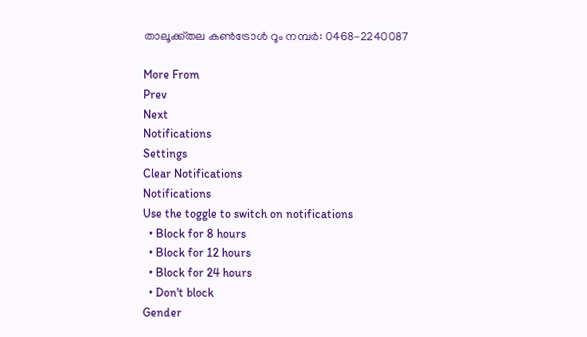താലൂക്ക്തല കൺട്രോൾ റൂം നമ്പർ: 0468-2240087

More From
Prev
Next
Notifications
Settings
Clear Notifications
Notifications
Use the toggle to switch on notifications
  • Block for 8 hours
  • Block for 12 hours
  • Block for 24 hours
  • Don't block
Gender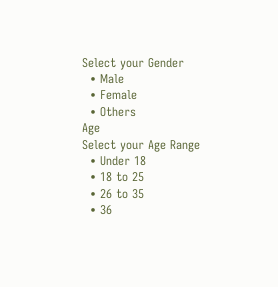Select your Gender
  • Male
  • Female
  • Others
Age
Select your Age Range
  • Under 18
  • 18 to 25
  • 26 to 35
  • 36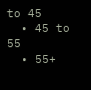to 45
  • 45 to 55
  • 55+